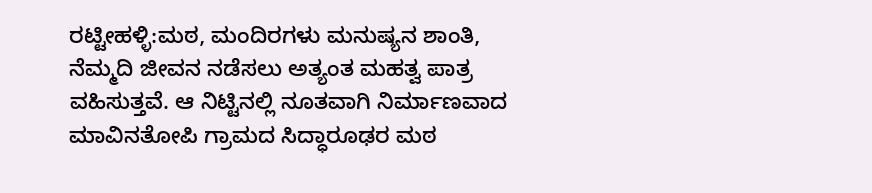ರಟ್ಟೀಹಳ್ಳಿ:ಮಠ, ಮಂದಿರಗಳು ಮನುಷ್ಯನ ಶಾಂತಿ, ನೆಮ್ಮದಿ ಜೀವನ ನಡೆಸಲು ಅತ್ಯಂತ ಮಹತ್ವ ಪಾತ್ರ ವಹಿಸುತ್ತವೆ. ಆ ನಿಟ್ಟಿನಲ್ಲಿ ನೂತವಾಗಿ ನಿರ್ಮಾಣವಾದ ಮಾವಿನತೋಪಿ ಗ್ರಾಮದ ಸಿದ್ಧಾರೂಢರ ಮಠ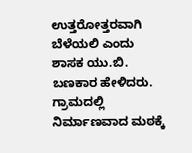ಉತ್ತರೋತ್ತರವಾಗಿ ಬೆಳೆಯಲಿ ಎಂದು ಶಾಸಕ ಯು.ಬಿ. ಬಣಕಾರ ಹೇಳಿದರು.
ಗ್ರಾಮದಲ್ಲಿ ನಿರ್ಮಾಣವಾದ ಮಠಕ್ಕೆ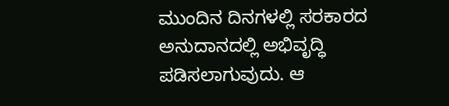ಮುಂದಿನ ದಿನಗಳಲ್ಲಿ ಸರಕಾರದ ಅನುದಾನದಲ್ಲಿ ಅಭಿವೃದ್ಧಿ ಪಡಿಸಲಾಗುವುದು. ಆ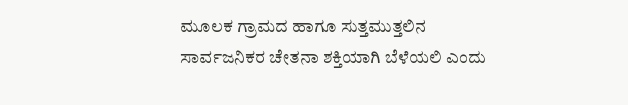ಮೂಲಕ ಗ್ರಾಮದ ಹಾಗೂ ಸುತ್ತಮುತ್ತಲಿನ ಸಾರ್ವಜನಿಕರ ಚೇತನಾ ಶಕ್ತಿಯಾಗಿ ಬೆಳೆಯಲಿ ಎಂದು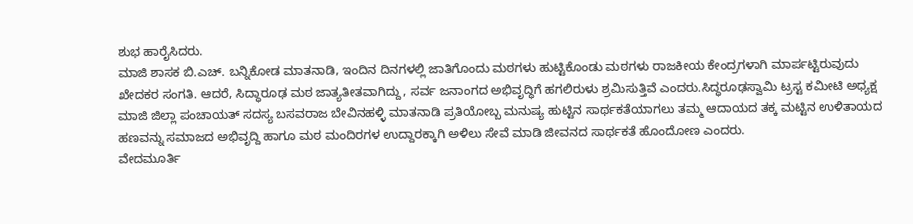ಶುಭ ಹಾರೈಸಿದರು.
ಮಾಜಿ ಶಾಸಕ ಬಿ.ಎಚ್. ಬನ್ನಿಕೋಡ ಮಾತನಾಡಿ, ಇಂದಿನ ದಿನಗಳಲ್ಲಿ ಜಾತಿಗೊಂದು ಮಠಗಳು ಹುಟ್ಟಿಕೊಂಡು ಮಠಗಳು ರಾಜಕೀಯ ಕೇಂದ್ರಗಳಾಗಿ ಮಾರ್ಪಟ್ಟಿರುವುದು ಖೇದಕರ ಸಂಗತಿ. ಆದರೆ, ಸಿದ್ಧಾರೂಢ ಮಠ ಜಾತ್ಯತೀತವಾಗಿದ್ದು, ಸರ್ವ ಜನಾಂಗದ ಅಭಿವೃದ್ಧಿಗೆ ಹಗಲಿರುಳು ಶ್ರಮಿಸುತ್ತಿವೆ ಎಂದರು.ಸಿದ್ಧರೂಢಸ್ವಾಮಿ ಟ್ರಸ್ಟ ಕಮೀಟಿ ಅಧ್ಯಕ್ಷ ಮಾಜಿ ಜಿಲ್ಲಾ ಪಂಚಾಯತ್ ಸದಸ್ಯ ಬಸವರಾಜ ಬೇವಿನಹಳ್ಳಿ ಮಾತನಾಡಿ ಪ್ರತಿಯೋಬ್ಬ ಮನುಷ್ಯ ಹುಟ್ಟಿನ ಸಾರ್ಥಕತೆಯಾಗಲು ತಮ್ಮ ಆದಾಯದ ತಕ್ಕ ಮಟ್ಟಿನ ಉಳಿತಾಯದ ಹಣವನ್ನು ಸಮಾಜದ ಅಭಿವೃದ್ದಿ ಹಾಗೂ ಮಠ ಮಂದಿರಗಳ ಉದ್ದಾರಕ್ಕಾಗಿ ಅಳಿಲು ಸೇವೆ ಮಾಡಿ ಜೀವನದ ಸಾರ್ಥಕತೆ ಹೊಂದೋಣ ಎಂದರು.
ವೇದಮೂರ್ತಿ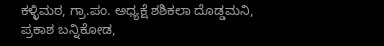ಕಳ್ಳಿಮಠ, ಗ್ರಾ.ಪಂ. ಅಧ್ಯಕ್ಷೆ ಶಶಿಕಲಾ ದೊಡ್ಡಮನಿ, ಪ್ರಕಾಶ ಬನ್ನಿಕೋಡ,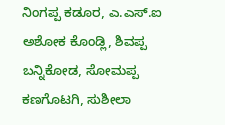ನಿಂಗಪ್ಪ ಕಡೂರ, ಎ.ಎಸ್.ಐ ಅಶೋಕ ಕೊಂಡ್ಲಿ, ಶಿವಪ್ಪ ಬನ್ನಿಕೋಡ, ಸೋಮಪ್ಪ ಕಣಗೊಟಗಿ, ಸುಶೀಲಾ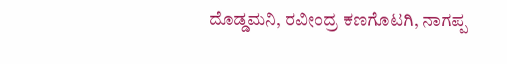ದೊಡ್ಡಮನಿ, ರವೀಂದ್ರ ಕಣಗೊಟಗಿ, ನಾಗಪ್ಪ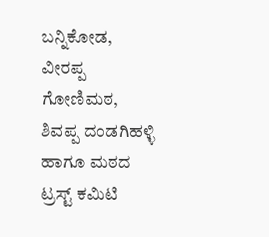ಬನ್ನಿಕೋಡ, ವೀರಪ್ಪ ಗೋಣಿಮಠ, ಶಿವಪ್ಪ ದಂಡಗಿಹಳ್ಳಿ ಹಾಗೂ ಮಠದ ಟ್ರಸ್ಟ್ ಕಮಿಟಿ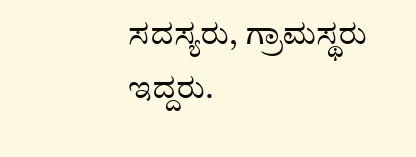ಸದಸ್ಯರು, ಗ್ರಾಮಸ್ಥರು ಇದ್ದರು.